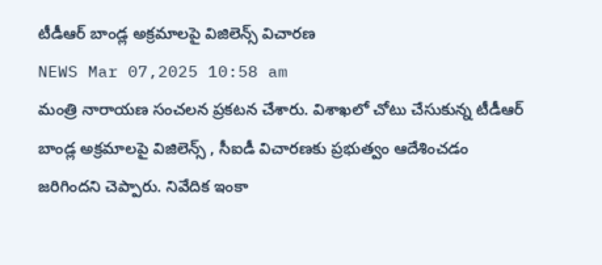టీడీఆర్ బాండ్ల అక్రమాలపై విజిలెన్స్ విచారణ
NEWS Mar 07,2025 10:58 am
మంత్రి నారాయణ సంచలన ప్రకటన చేశారు. విశాఖలో చోటు చేసుకున్న టీడీఆర్ బాండ్ల అక్రమాలపై విజిలెన్స్ , సీఐడీ విచారణకు ప్రభుత్వం ఆదేశించడం జరిగిందని చెప్పారు. నివేదిక ఇంకా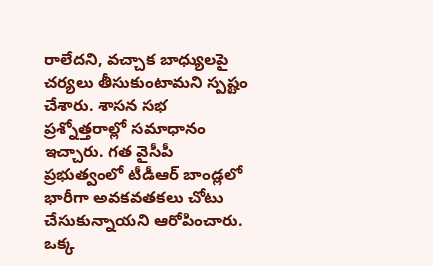రాలేదని, వచ్చాక బాధ్యులపై చర్యలు తీసుకుంటామని స్పష్టం చేశారు. శాసన సభ ప్రశ్నోత్తరాల్లో సమాధానం ఇచ్చారు. గత వైసీపీ ప్రభుత్వంలో టీడీఆర్ బాండ్లలో భారీగా అవకవతకలు చోటు చేసుకున్నాయని ఆరోపించారు. ఒక్క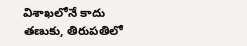విశాఖలోనే కాదు తణుకు, తిరుపతిలో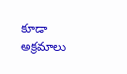కూడా అక్రమాలు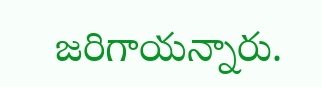జరిగాయన్నారు.